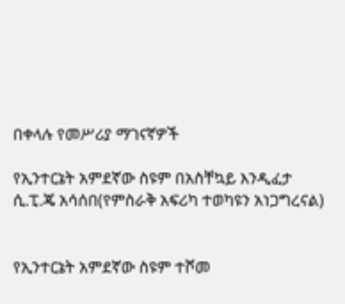በቀላሉ የመሥሪያ ማገናኛዎች

የኢንተርኔት አምደኛው ስዩም በአስቸኳይ እንዲፈታ ሲ.ፒ.ጄ አሳሰበ(የምስራቅ አፍሪካ ተወካዩን አነጋግረናል)


የኢንተርኔት አምደኛው ስዩም ተሾመ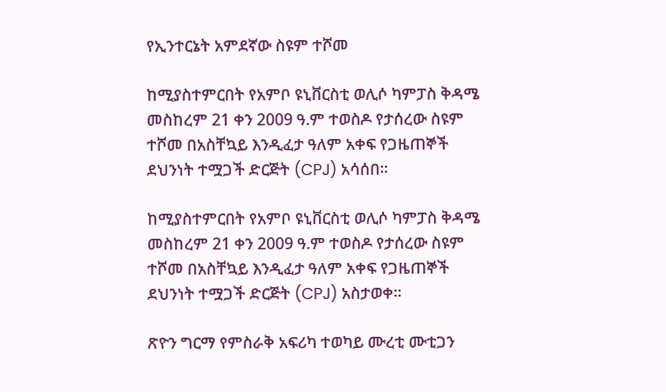የኢንተርኔት አምደኛው ስዩም ተሾመ

ከሚያስተምርበት የአምቦ ዩኒቨርስቲ ወሊሶ ካምፓስ ቅዳሜ መስከረም 21 ቀን 2009 ዓ.ም ተወስዶ የታሰረው ስዩም ተሾመ በአስቸኳይ እንዲፈታ ዓለም አቀፍ የጋዜጠኞች ደህንነት ተሟጋች ድርጅት (CPJ) አሳሰበ።

ከሚያስተምርበት የአምቦ ዩኒቨርስቲ ወሊሶ ካምፓስ ቅዳሜ መስከረም 21 ቀን 2009 ዓ.ም ተወስዶ የታሰረው ስዩም ተሾመ በአስቸኳይ እንዲፈታ ዓለም አቀፍ የጋዜጠኞች ደህንነት ተሟጋች ድርጅት (CPJ) አስታወቀ።

ጽዮን ግርማ የምስራቅ አፍሪካ ተወካይ ሙረቲ ሙቲጋን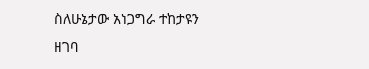ስለሁኔታው አነጋግራ ተከታዩን ዘገባ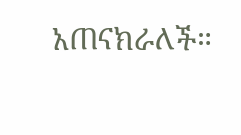አጠናክራለች።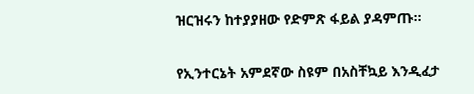ዝርዝሩን ከተያያዘው የድምጽ ፋይል ያዳምጡ።

የኢንተርኔት አምደኛው ስዩም በአስቸኳይ እንዲፈታ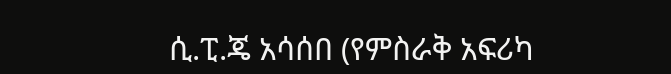ሲ.ፒ.ጄ አሳሰበ (የምስራቅ አፍሪካ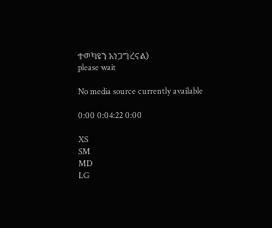ተወካዩን አነጋግረናል)
please wait

No media source currently available

0:00 0:04:22 0:00

XS
SM
MD
LG